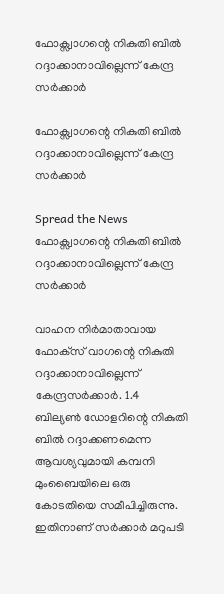ഫോക്സ്വാഗന്റെ നികുതി ബില്‍ റദ്ദാക്കാനാവില്ലെന്ന് കേന്ദ്ര സര്‍ക്കാര്‍

ഫോക്സ്വാഗന്റെ നികുതി ബില്‍ റദ്ദാക്കാനാവില്ലെന്ന് കേന്ദ്ര സര്‍ക്കാര്‍

Spread the News
ഫോക്സ്വാഗന്റെ നികുതി ബില്‍ റദ്ദാക്കാനാവില്ലെന്ന് കേന്ദ്ര സര്‍ക്കാര്‍

വാഹന നിര്‍മാതാവായ ഫോക്‌സ് വാഗന്റെ നികുതി റദ്ദാക്കാനാവില്ലെന്ന് കേന്ദ്രസര്‍ക്കാര്‍. 1.4 ബില്യണ്‍ ഡോളറിന്റെ നികുതി ബില്‍ റദ്ദാക്കണമെന്ന ആവശ്യവുമായി കമ്പനി മുംബൈയിലെ ഒരു കോടതിയെ സമീപിച്ചിരുന്നു. ഇതിനാണ് സര്‍ക്കാര്‍ മറുപടി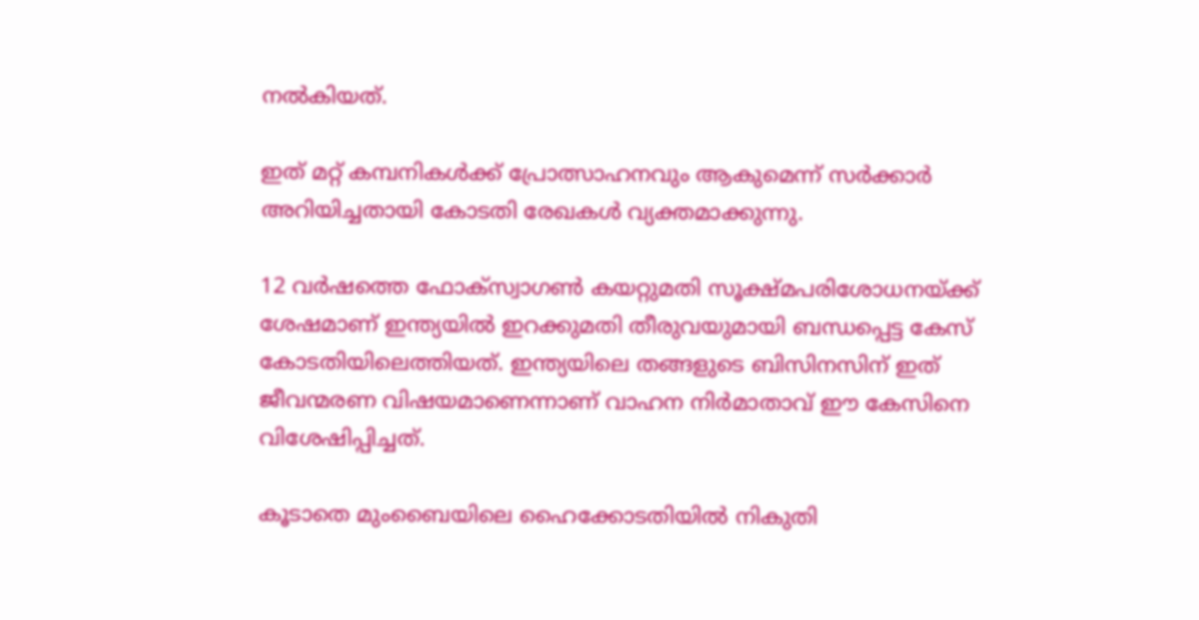നല്‍കിയത്.

ഇത് മറ്റ് കമ്പനികള്‍ക്ക് പ്രോത്സാഹനവും ആകുമെന്ന് സര്‍ക്കാര്‍ അറിയിച്ചതായി കോടതി രേഖകള്‍ വ്യക്തമാക്കുന്നു.

12 വര്‍ഷത്തെ ഫോക്സ്വാഗണ്‍ കയറ്റുമതി സൂക്ഷ്മപരിശോധനയ്ക്ക് ശേഷമാണ് ഇന്ത്യയില്‍ ഇറക്കുമതി തീരുവയുമായി ബന്ധപ്പെട്ട കേസ് കോടതിയിലെത്തിയത്. ഇന്ത്യയിലെ തങ്ങളുടെ ബിസിനസിന് ഇത് ജീവന്മരണ വിഷയമാണെന്നാണ് വാഹന നിര്‍മാതാവ് ഈ കേസിനെ വിശേഷിപ്പിച്ചത്.

കൂടാതെ മുംബൈയിലെ ഹൈക്കോടതിയില്‍ നികുതി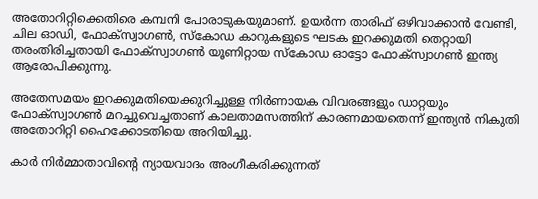അതോറിറ്റിക്കെതിരെ കമ്പനി പോരാടുകയുമാണ്. ഉയര്‍ന്ന താരിഫ് ഒഴിവാക്കാന്‍ വേണ്ടി, ചില ഓഡി, ഫോക്സ്വാഗണ്‍, സ്‌കോഡ കാറുകളുടെ ഘടക ഇറക്കുമതി തെറ്റായി തരംതിരിച്ചതായി ഫോക്സ്വാഗണ്‍ യൂണിറ്റായ സ്‌കോഡ ഓട്ടോ ഫോക്സ്വാഗണ്‍ ഇന്ത്യ ആരോപിക്കുന്നു.

അതേസമയം ഇറക്കുമതിയെക്കുറിച്ചുള്ള നിര്‍ണായക വിവരങ്ങളും ഡാറ്റയും ഫോക്സ്വാഗണ്‍ മറച്ചുവെച്ചതാണ് കാലതാമസത്തിന് കാരണമായതെന്ന് ഇന്ത്യന്‍ നികുതി അതോറിറ്റി ഹൈക്കോടതിയെ അറിയിച്ചു.

കാര്‍ നിര്‍മ്മാതാവിന്റെ ന്യായവാദം അംഗീകരിക്കുന്നത്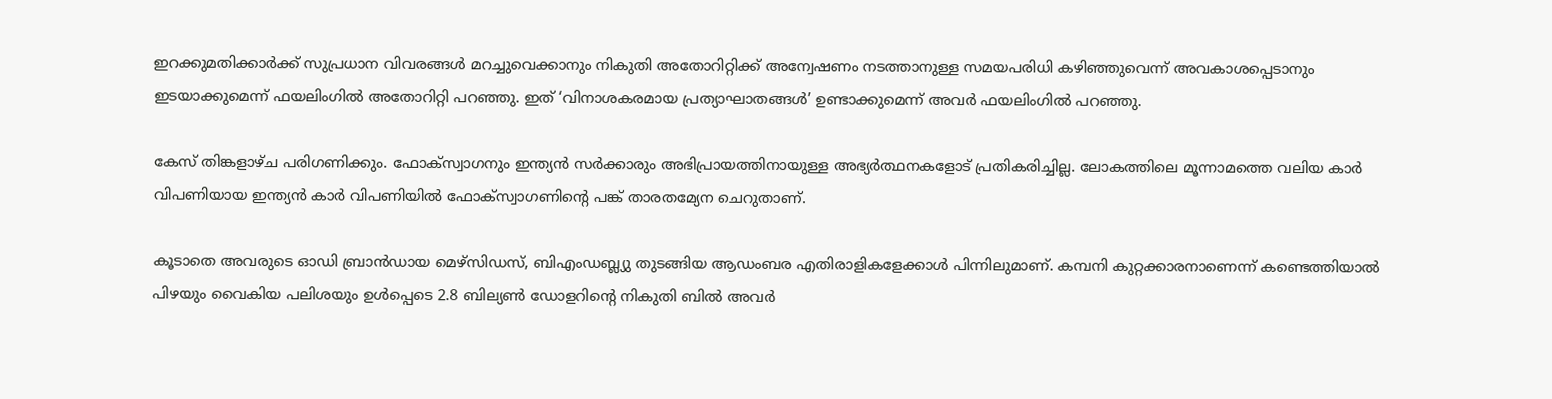ഇറക്കുമതിക്കാര്‍ക്ക് സുപ്രധാന വിവരങ്ങള്‍ മറച്ചുവെക്കാനും നികുതി അതോറിറ്റിക്ക് അന്വേഷണം നടത്താനുള്ള സമയപരിധി കഴിഞ്ഞുവെന്ന് അവകാശപ്പെടാനും ഇടയാക്കുമെന്ന് ഫയലിംഗില്‍ അതോറിറ്റി പറഞ്ഞു. ഇത് ‘വിനാശകരമായ പ്രത്യാഘാതങ്ങള്‍’ ഉണ്ടാക്കുമെന്ന് അവര്‍ ഫയലിംഗില്‍ പറഞ്ഞു.

കേസ് തിങ്കളാഴ്ച പരിഗണിക്കും. ഫോക്‌സ്വാഗനും ഇന്ത്യന്‍ സര്‍ക്കാരും അഭിപ്രായത്തിനായുള്ള അഭ്യര്‍ത്ഥനകളോട് പ്രതികരിച്ചില്ല. ലോകത്തിലെ മൂന്നാമത്തെ വലിയ കാര്‍ വിപണിയായ ഇന്ത്യന്‍ കാര്‍ വിപണിയില്‍ ഫോക്സ്വാഗണിന്റെ പങ്ക് താരതമ്യേന ചെറുതാണ്.

കൂടാതെ അവരുടെ ഓഡി ബ്രാന്‍ഡായ മെഴ്സിഡസ്, ബിഎംഡബ്ല്യു തുടങ്ങിയ ആഡംബര എതിരാളികളേക്കാള്‍ പിന്നിലുമാണ്. കമ്പനി കുറ്റക്കാരനാണെന്ന് കണ്ടെത്തിയാല്‍ പിഴയും വൈകിയ പലിശയും ഉള്‍പ്പെടെ 2.8 ബില്യണ്‍ ഡോളറിന്റെ നികുതി ബില്‍ അവര്‍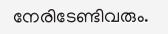നേരിടേണ്ടിവരും.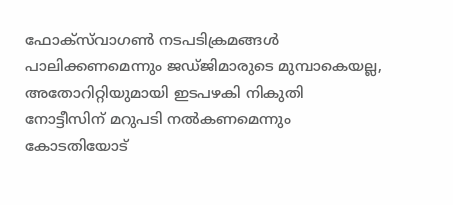ഫോക്‌സ്‌വാഗണ്‍ നടപടിക്രമങ്ങള്‍ പാലിക്കണമെന്നും ജഡ്ജിമാരുടെ മുമ്പാകെയല്ല, അതോറിറ്റിയുമായി ഇടപഴകി നികുതി നോട്ടീസിന് മറുപടി നല്‍കണമെന്നും കോടതിയോട്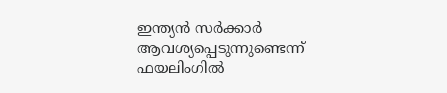ഇന്ത്യന്‍ സര്‍ക്കാര്‍ ആവശ്യപ്പെടുന്നുണ്ടെന്ന് ഫയലിംഗില്‍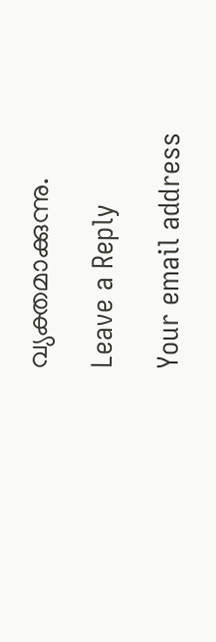വ്യക്തമാക്കുന്നു.

Leave a Reply

Your email address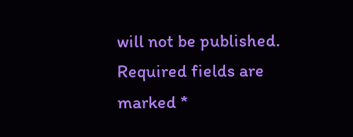will not be published. Required fields are marked *